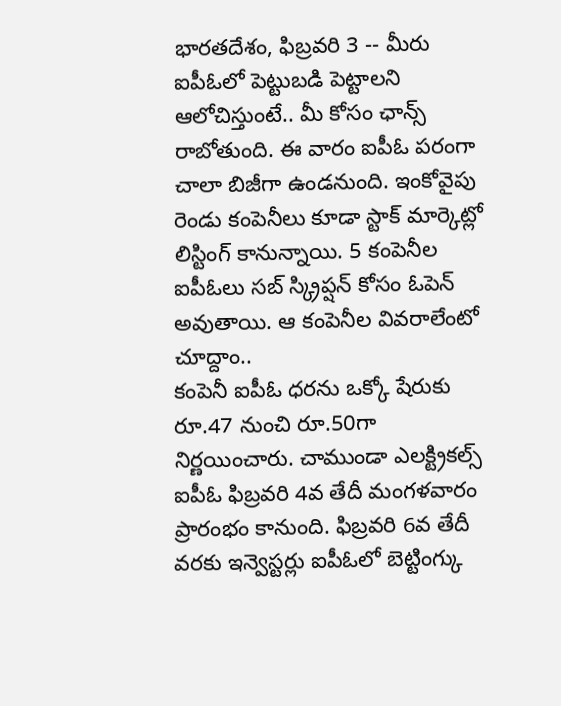భారతదేశం, ఫిబ్రవరి 3 -- మీరు ఐపీఓలో పెట్టుబడి పెట్టాలని ఆలోచిస్తుంటే.. మీ కోసం ఛాన్స్ రాబోతుంది. ఈ వారం ఐపీఓ పరంగా చాలా బిజీగా ఉండనుంది. ఇంకోవైపు రెండు కంపెనీలు కూడా స్టాక్ మార్కెట్లో లిస్టింగ్ కానున్నాయి. 5 కంపెనీల ఐపీఓలు సబ్ స్క్రిప్షన్ కోసం ఓపెన్ అవుతాయి. ఆ కంపెనీల వివరాలేంటో చూద్దాం..
కంపెనీ ఐపీఓ ధరను ఒక్కో షేరుకు రూ.47 నుంచి రూ.50గా నిర్ణయించారు. చాముండా ఎలక్ట్రికల్స్ ఐపీఓ ఫిబ్రవరి 4వ తేదీ మంగళవారం ప్రారంభం కానుంది. ఫిబ్రవరి 6వ తేదీ వరకు ఇన్వెస్టర్లు ఐపీఓలో బెట్టింగ్కు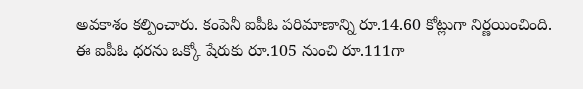అవకాశం కల్పించారు. కంపెనీ ఐపీఓ పరిమాణాన్ని రూ.14.60 కోట్లుగా నిర్ణయించింది.
ఈ ఐపీఓ ధరను ఒక్కో షేరుకు రూ.105 నుంచి రూ.111గా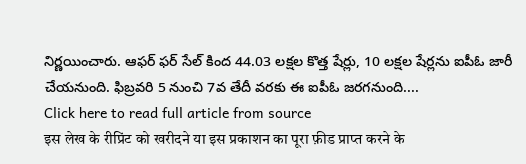నిర్ణయించారు. ఆఫర్ ఫర్ సేల్ కింద 44.03 లక్షల కొత్త షేర్లు, 10 లక్షల షేర్లను ఐపీఓ జారీ చేయనుంది. ఫిబ్రవరి 5 నుంచి 7వ తేదీ వరకు ఈ ఐపీఓ జరగనుంది....
Click here to read full article from source
इस लेख के रीप्रिंट को खरीदने या इस प्रकाशन का पूरा फ़ीड प्राप्त करने के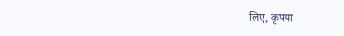लिए, कृपया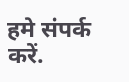हमे संपर्क करें.